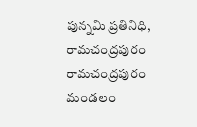పున్నమి ప్రతినిధి, రామచంద్రపురం
రామచంద్రపురం మండలం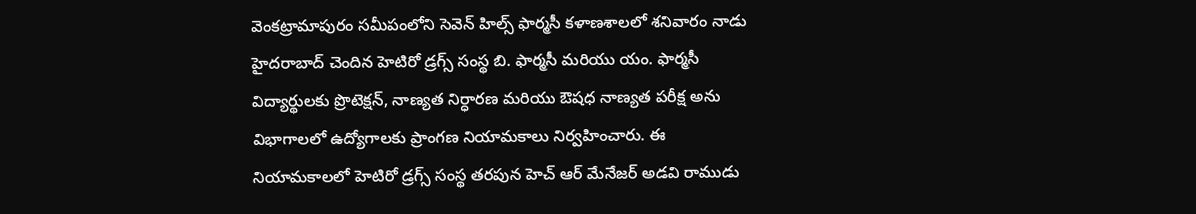వెంకట్రామాపురం సమీపంలోని సెవెన్ హిల్స్ ఫార్మసీ కళాణశాలలో శనివారం నాడు హైదరాబాద్ చెందిన హెటిరో డ్రగ్స్ సంస్థ బి. ఫార్మసీ మరియు యం. ఫార్మసీ విద్యార్థులకు ప్రొటెక్షన్, నాణ్యత నిర్ధారణ మరియు ఔషధ నాణ్యత పరీక్ష అను విభాగాలలో ఉద్యోగాలకు ప్రాంగణ నియామకాలు నిర్వహించారు. ఈ నియామకాలలో హెటిరో డ్రగ్స్ సంస్థ తరపున హెచ్ ఆర్ మేనేజర్ అడవి రాముడు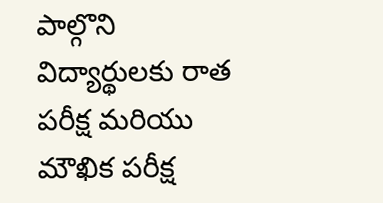పాల్గొని విద్యార్థులకు రాత పరీక్ష మరియు మౌఖిక పరీక్ష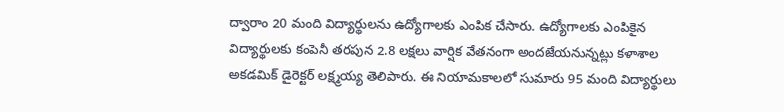ద్వారాం 20 మంది విద్యార్థులను ఉద్యోగాలకు ఎంపిక చేసారు. ఉద్యోగాలకు ఎంపికైన విద్యార్థులకు కంపెనీ తరపున 2.8 లక్షలు వార్షిక వేతనంగా అందజేయనున్నట్లు కళాశాల అకడమిక్ డైరెక్టర్ లక్ష్మయ్య తెలిపారు. ఈ నియామకాలలో సుమారు 95 మంది విద్యార్థులు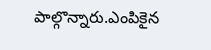పాల్గొన్నారు.ఎంపికైన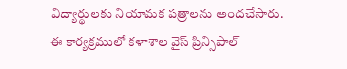విద్యార్థులకు నియామక పత్రాలను అందచేసారు. ఈ కార్యక్రములో కళాశాల వైస్ ప్రిన్సిపాల్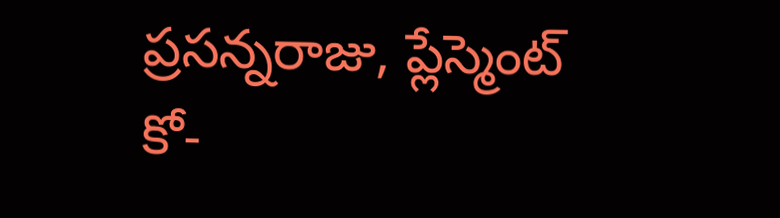ప్రసన్నరాజు, ప్లేస్మెంట్ కో-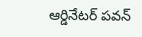ఆర్డినేటర్ పవన్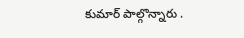కుమార్ పాల్గొన్నారు .